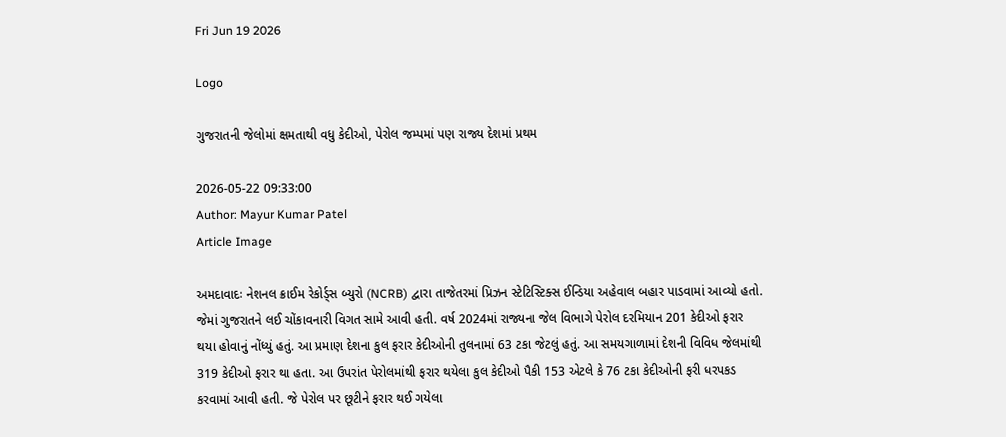Fri Jun 19 2026

Logo

ગુજરાતની જેલોમાં ક્ષમતાથી વધુ કેદીઓ, પેરોલ જમ્પમાં પણ રાજ્ય દેશમાં પ્રથમ

2026-05-22 09:33:00
Author: Mayur Kumar Patel
Article Image

અમદાવાદઃ નેશનલ ક્રાઈમ રેકોર્ડ્સ બ્યુરો (NCRB) દ્વારા તાજેતરમાં પ્રિઝન સ્ટેટિસ્ટિક્સ ઈન્ડિયા અહેવાલ બહાર પાડવામાં આવ્યો હતો. જેમાં ગુજરાતને લઈ ચોંકાવનારી વિગત સામે આવી હતી. વર્ષ 2024માં રાજ્યના જેલ વિભાગે પેરોલ દરમિયાન 201 કેદીઓ ફરાર થયા હોવાનું નોંધ્યું હતું. આ પ્રમાણ દેશના કુલ ફરાર કેદીઓની તુલનામાં 63 ટકા જેટલું હતું. આ સમયગાળામાં દેશની વિવિધ જેલમાંથી 319 કેદીઓ ફરાર થા હતા. આ ઉપરાંત પેરોલમાંથી ફરાર થયેલા કુલ કેદીઓ પૈકી 153 એટલે કે 76 ટકા કેદીઓની ફરી ધરપકડ કરવામાં આવી હતી. જે પેરોલ પર છૂટીને ફરાર થઈ ગયેલા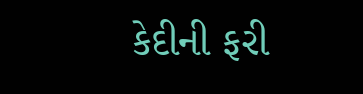કેદીની ફરી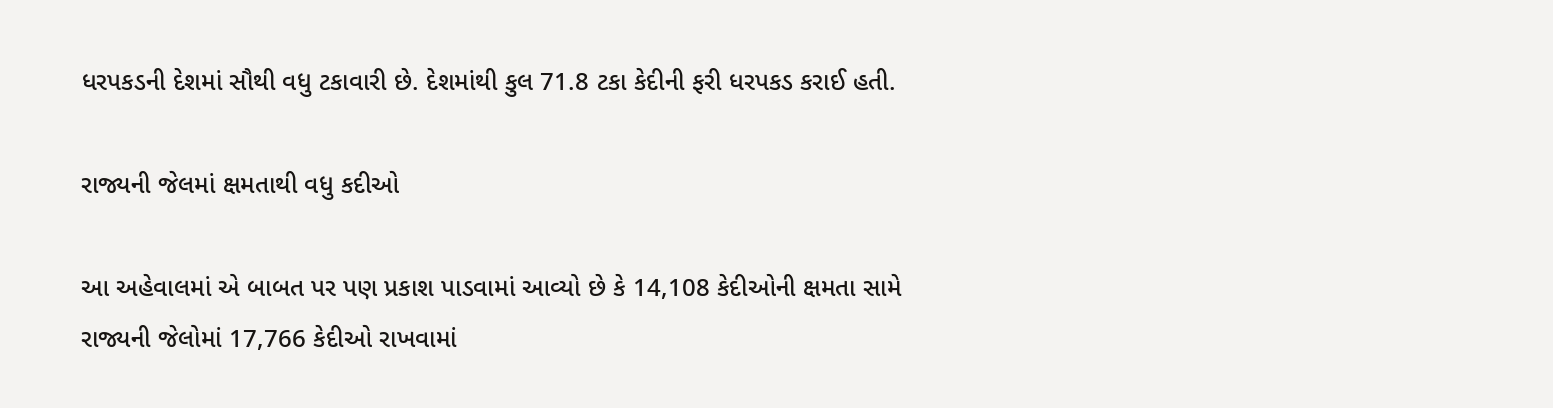ધરપકડની દેશમાં સૌથી વધુ ટકાવારી છે. દેશમાંથી કુલ 71.8 ટકા કેદીની ફરી ધરપકડ કરાઈ હતી.

રાજ્યની જેલમાં ક્ષમતાથી વધુ કદીઓ

આ અહેવાલમાં એ બાબત પર પણ પ્રકાશ પાડવામાં આવ્યો છે કે 14,108 કેદીઓની ક્ષમતા સામે રાજ્યની જેલોમાં 17,766 કેદીઓ રાખવામાં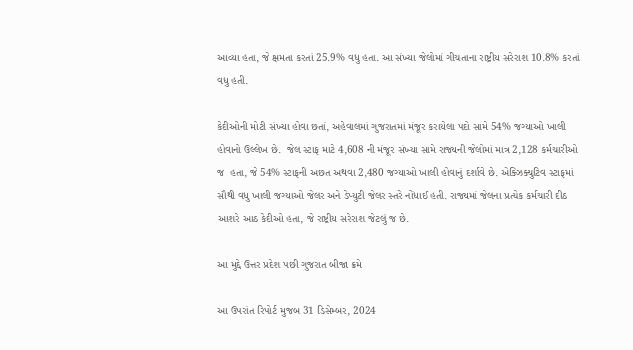આવ્યા હતા, જે ક્ષમતા કરતાં 25.9% વધુ હતા. આ સંખ્યા જેલોમાં ગીચતાના રાષ્ટ્રીય સરેરાશ 10.8% કરતાં વધુ હતી.

કેદીઓની મોટી સંખ્યા હોવા છતાં, અહેવાલમાં ગુજરાતમાં મંજૂર કરાયેલા પદો સામે 54% જગ્યાઓ ખાલી હોવાનો ઉલ્લેખ છે.  જેલ સ્ટાફ માટે 4,608 ની મંજૂર સંખ્યા સામે રાજ્યની જેલોમાં માત્ર 2,128 કર્મચારીઓ જ  હતા, જે 54% સ્ટાફની અછત અથવા 2,480 જગ્યાઓ ખાલી હોવાનું દર્શાવે છે. એક્ઝિક્યુટિવ સ્ટાફમાં સૌથી વધુ ખાલી જગ્યાઓ જેલર અને ડેપ્યુટી જેલર સ્તરે નોંધાઈ હતી. રાજ્યમાં જેલના પ્રત્યેક કર્મચારી દીઠ આશરે આઠ કેદીઓ હતા, જે રાષ્ટ્રીય સરેરાશ જેટલું જ છે.

આ મુદ્દે ઉત્તર પ્રદેશ પછી ગુજરાત બીજા ક્રમે

આ ઉપરાંત રિપોર્ટ મુજબ 31 ડિસેમ્બર, 2024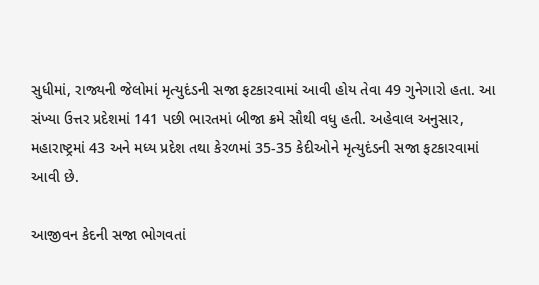સુધીમાં, રાજ્યની જેલોમાં મૃત્યુદંડની સજા ફટકારવામાં આવી હોય તેવા 49 ગુનેગારો હતા. આ સંખ્યા ઉત્તર પ્રદેશમાં 141 પછી ભારતમાં બીજા ક્રમે સૌથી વધુ હતી. અહેવાલ અનુસાર, મહારાષ્ટ્રમાં 43 અને મધ્ય પ્રદેશ તથા કેરળમાં 35-35 કેદીઓને મૃત્યુદંડની સજા ફટકારવામાં આવી છે.

આજીવન કેદની સજા ભોગવતાં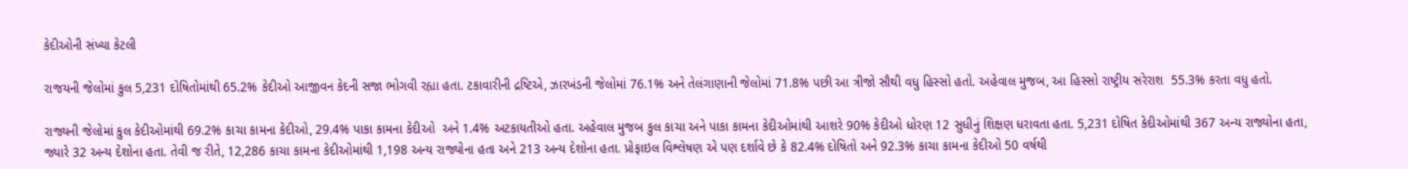કેદીઓની સંખ્યા કેટલી

રાજયની જેલોમાં કુલ 5,231 દોષિતોમાંથી 65.2% કેદીઓ આજીવન કેદની સજા ભોગવી રહ્યા હતા. ટકાવારીની દ્રષ્ટિએ, ઝારખંડની જેલોમાં 76.1% અને તેલંગાણાની જેલોમાં 71.8% પછી આ ત્રીજો સૌથી વધુ હિસ્સો હતો. અહેવાલ મુજબ, આ હિસ્સો રાષ્ટ્રીય સરેરાશ  55.3% કરતા વધુ હતો.

રાજ્યની જેલોમાં કુલ કેદીઓમાંથી 69.2% કાચા કામના કેદીઓ, 29.4% પાકા કામના કેદીઓ  અને 1.4% અટકાયતીઓ હતા. અહેવાલ મુજબ કુલ કાચા અને પાકા કામના કેદીઓમાંથી આશરે 90% કેદીઓ ધોરણ 12 સુધીનું શિક્ષણ ધરાવતા હતા. 5,231 દોષિત કેદીઓમાંથી 367 અન્ય રાજ્યોના હતા, જ્યારે 32 અન્ય દેશોના હતા. તેવી જ રીતે, 12,286 કાચા કામના કેદીઓમાંથી 1,198 અન્ય રાજ્યોના હતા અને 213 અન્ય દેશોના હતા. પ્રોફાઇલ વિશ્લેષણ એ પણ દર્શાવે છે કે 82.4% દોષિતો અને 92.3% કાચા કામના કેદીઓ 50 વર્ષથી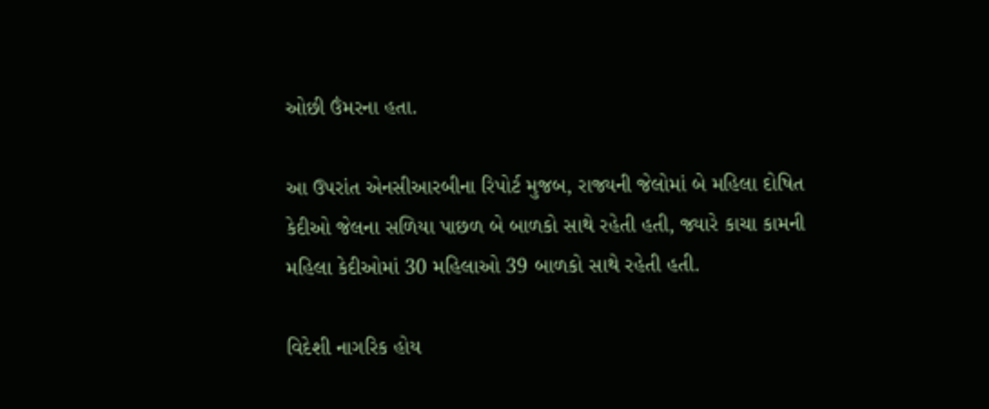ઓછી ઉંમરના હતા.

આ ઉપરાંત એનસીઆરબીના રિપોર્ટ મુજબ, રાજ્યની જેલોમાં બે મહિલા દોષિત કેદીઓ જેલના સળિયા પાછળ બે બાળકો સાથે રહેતી હતી, જ્યારે કાચા કામની મહિલા કેદીઓમાં 30 મહિલાઓ 39 બાળકો સાથે રહેતી હતી.

વિદેશી નાગરિક હોય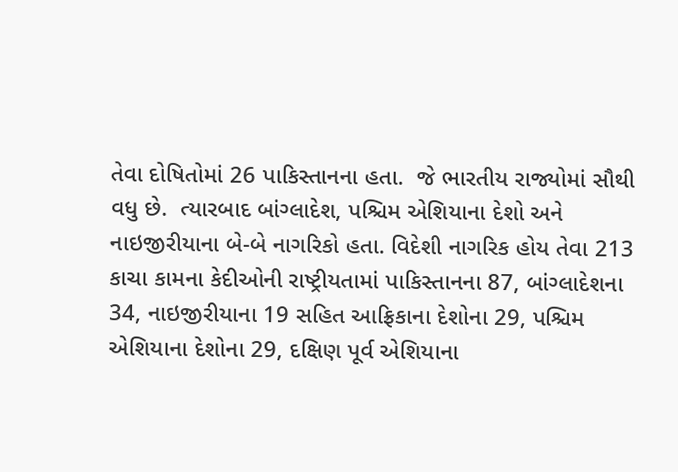તેવા દોષિતોમાં 26 પાકિસ્તાનના હતા.  જે ભારતીય રાજ્યોમાં સૌથી વધુ છે.  ત્યારબાદ બાંગ્લાદેશ, પશ્ચિમ એશિયાના દેશો અને નાઇજીરીયાના બે-બે નાગરિકો હતા. વિદેશી નાગરિક હોય તેવા 213 કાચા કામના કેદીઓની રાષ્ટ્રીયતામાં પાકિસ્તાનના 87, બાંગ્લાદેશના 34, નાઇજીરીયાના 19 સહિત આફ્રિકાના દેશોના 29, પશ્ચિમ એશિયાના દેશોના 29, દક્ષિણ પૂર્વ એશિયાના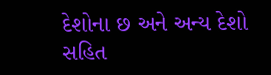દેશોના છ અને અન્ય દેશો સહિત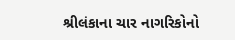શ્રીલંકાના ચાર નાગરિકોનો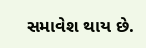સમાવેશ થાય છે.